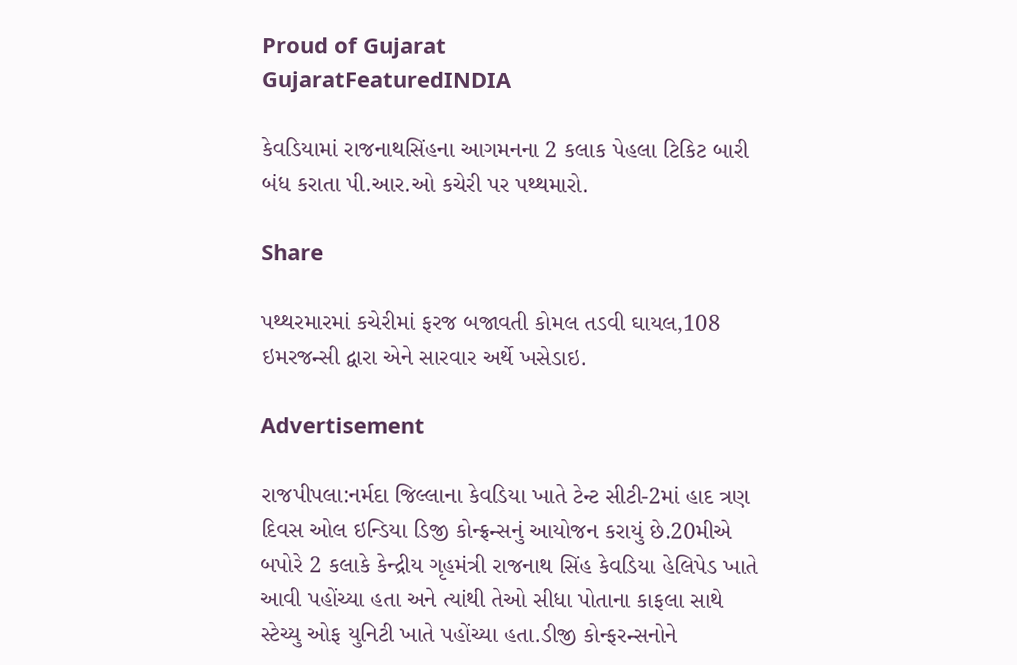Proud of Gujarat
GujaratFeaturedINDIA

કેવડિયામાં રાજનાથસિંહના આગમનના 2 કલાક પેહલા ટિકિટ બારી બંધ કરાતા પી.આર.ઓ કચેરી પર પથ્થમારો.

Share

પથ્થરમારમાં કચેરીમાં ફરજ બજાવતી કોમલ તડવી ઘાયલ,108 ઇમરજન્સી દ્વારા એને સારવાર અર્થે ખસેડાઇ.

Advertisement

રાજપીપલા:નર્મદા જિલ્લાના કેવડિયા ખાતે ટેન્ટ સીટી-2માં હાદ ત્રણ દિવસ ઓલ ઇન્ડિયા ડિજી કોન્ફ્રન્સનું આયોજન કરાયું છે.20મીએ બપોરે 2 કલાકે કેન્દ્રીય ગૃહમંત્રી રાજનાથ સિંહ કેવડિયા હેલિપેડ ખાતે આવી પહોંચ્યા હતા અને ત્યાંથી તેઓ સીધા પોતાના કાફલા સાથે સ્ટેચ્યુ ઓફ યુનિટી ખાતે પહોંચ્યા હતા.ડીજી કોન્ફરન્સનોને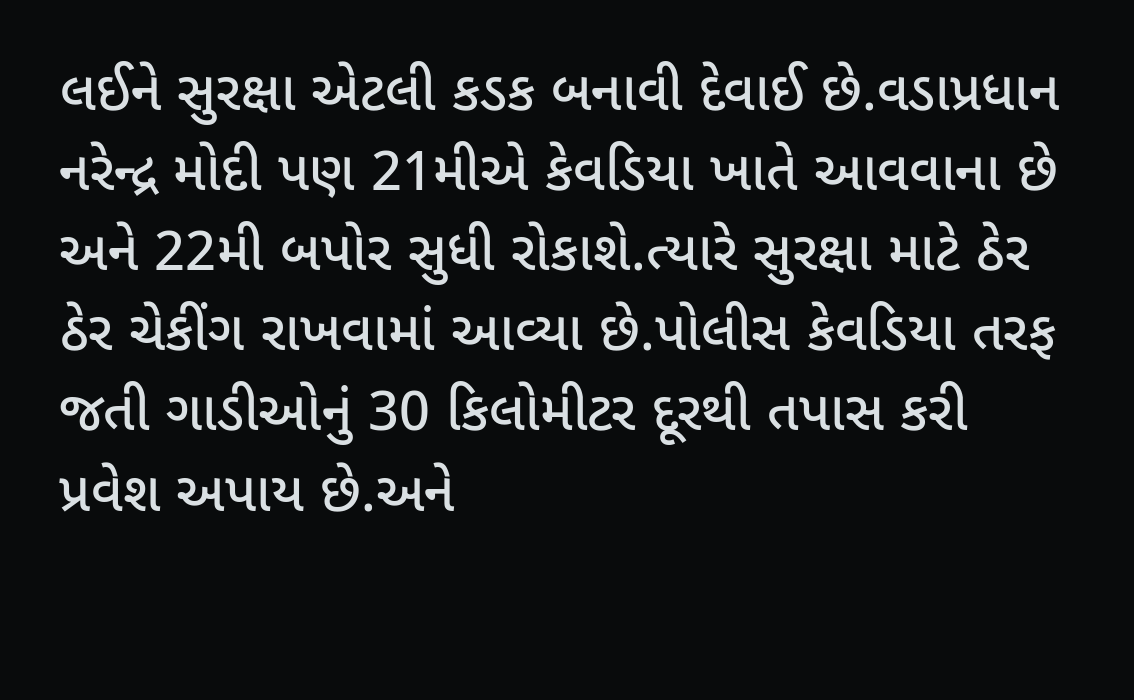લઈને સુરક્ષા એટલી કડક બનાવી દેવાઈ છે.વડાપ્રધાન નરેન્દ્ર મોદી પણ 21મીએ કેવડિયા ખાતે આવવાના છે અને 22મી બપોર સુધી રોકાશે.ત્યારે સુરક્ષા માટે ઠેર ઠેર ચેકીંગ રાખવામાં આવ્યા છે.પોલીસ કેવડિયા તરફ જતી ગાડીઓનું 30 કિલોમીટર દૂરથી તપાસ કરી પ્રવેશ અપાય છે.અને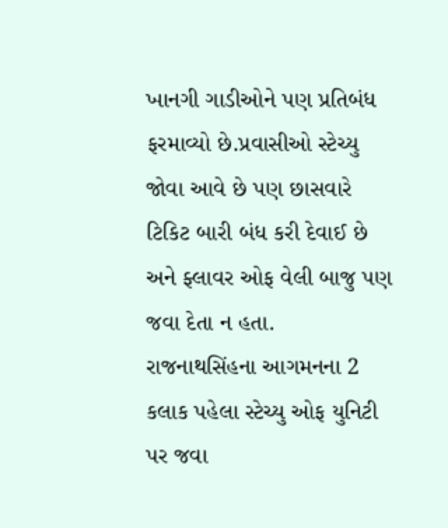ખાનગી ગાડીઓને પણ પ્રતિબંધ ફરમાવ્યો છે.પ્રવાસીઓ સ્ટેચ્યુ જોવા આવે છે પણ છાસવારે ટિકિટ બારી બંધ કરી દેવાઈ છે અને ફ્લાવર ઓફ વેલી બાજુ પણ જવા દેતા ન હતા.
રાજનાથસિંહના આગમનના 2 કલાક પહેલા સ્ટેચ્યુ ઓફ યુનિટી પર જવા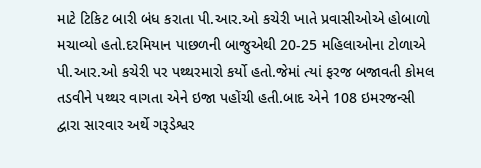માટે ટિકિટ બારી બંધ કરાતા પી.આર.ઓ કચેરી ખાતે પ્રવાસીઓએ હોબાળો મચાવ્યો હતો.દરમિયાન પાછળની બાજુએથી 20-25 મહિલાઓના ટોળાએ પી.આર.ઓ કચેરી પર પથ્થરમારો કર્યો હતો.જેમાં ત્યાં ફરજ બજાવતી કોમલ તડવીને પથ્થર વાગતા એને ઇજા પહોંચી હતી.બાદ એને 108 ઇમરજન્સી દ્વારા સારવાર અર્થે ગરૂડેશ્વર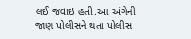લઈ જવાઇ હતી.આ અંગેની જાણ પોલીસને થતા પોલીસ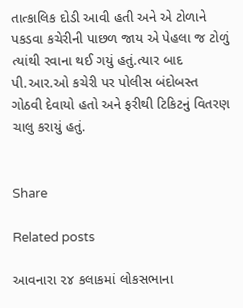તાત્કાલિક દોડી આવી હતી અને એ ટોળાને પકડવા કચેરીની પાછળ જાય એ પેહલા જ ટોળું ત્યાંથી રવાના થઈ ગયું હતું.ત્યાર બાદ પી.આર.ઓ કચેરી પર પોલીસ બંદોબસ્ત ગોઠવી દેવાયો હતો અને ફરીથી ટિકિટનું વિતરણ ચાલુ કરાયું હતું.


Share

Related posts

આવનારા ૨૪ કલાકમાં લોકસભાના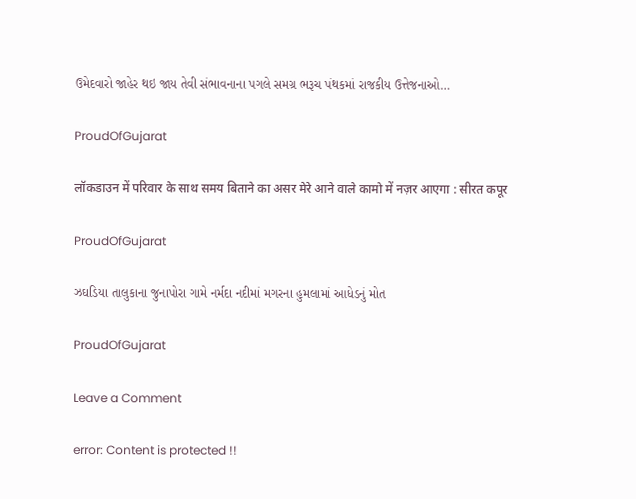ઉમેદવારો જાહેર થઇ જાય તેવી સંભાવનાના પગલે સમગ્ર ભરૂચ પંથકમાં રાજકીય ઉત્તેજનાઓ…

ProudOfGujarat

लॉकडाउन में परिवार के साथ समय बिताने का असर मेरे आने वाले कामो में नज़र आएगा : सीरत कपूर

ProudOfGujarat

ઝઘડિયા તાલુકાના જુનાપોરા ગામે નર્મદા નદીમાં મગરના હુમલામાં આધેડનું મોત

ProudOfGujarat

Leave a Comment

error: Content is protected !!